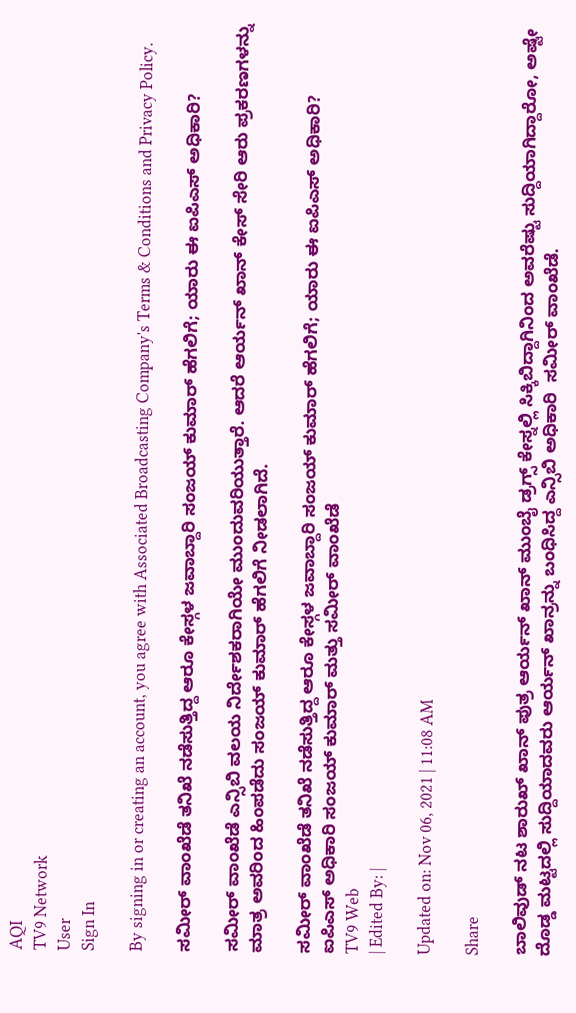AQI
TV9 Network
User
Sign In

By signing in or creating an account, you agree with Associated Broadcasting Company's Terms & Conditions and Privacy Policy.

ಸಮೀರ್ ವಾಂಖೆಡೆ ತನಿಖೆ ನಡೆಸುತ್ತಿದ್ದ ಆರೂ ಕೇಸ್ಗಳ ಜವಾಬ್ದಾರಿ ಸಂಜಯ್ ಕುಮಾರ್ ಹೆಗಲಿಗೆ; ಯಾರು ಈ ಐಪಿಎಸ್ ಅಧಿಕಾರಿ?

ಸಮೀರ್ ವಾಂಖೆಡೆ ಎನ್ಸಿಬಿ ವಲಯ ನಿರ್ದೇಶಕರಾಗಿಯೇ ಮುಂದುವರಿಯುತ್ತಾರೆ. ಆದರೆ ಆರ್ಯನ್ ಖಾನ್ ಕೇಸ್ ಸೇರಿ ಆರು ಪ್ರಕರಣಗಳನ್ನು ಮಾತ್ರ ಅವರಿಂದ ಹಿಂಪಡೆದು ಸಂಜಯ್ ಕುಮಾರ್ ಹೆಗಲಿಗೆ ನೀಡಲಾಗಿದೆ.

ಸಮೀರ್ ವಾಂಖೆಡೆ ತನಿಖೆ ನಡೆಸುತ್ತಿದ್ದ ಆರೂ ಕೇಸ್ಗಳ ಜವಾಬ್ದಾರಿ ಸಂಜಯ್ ಕುಮಾರ್ ಹೆಗಲಿಗೆ; ಯಾರು ಈ ಐಪಿಎಸ್ ಅಧಿಕಾರಿ?
ಐಪಿಎಸ್ ಅಧಿಕಾರಿ ಸಂಜಯ್ ಕುಮಾರ್ ಮತ್ತು ಸಮೀರ್ ವಾಂಖೆಡೆ
TV9 Web
| Edited By: |

Updated on: Nov 06, 2021 | 11:08 AM

Share

ಬಾಲಿವುಡ್ ನಟ ಶಾರುಖ್ ಖಾನ್ ಪುತ್ರ ಆರ್ಯನ್ ಖಾನ್ ಮುಂಬೈ ಡ್ರಗ್ಸ್ ಕೇಸ್ನಲ್ಲಿ ಸಿಕ್ಕಿಬಿದ್ದಾಗಿನಿಂದ ಅವರೆಷ್ಟು ಸುದ್ದಿಯಾಗಿದ್ದಾರೋ, ಅಷ್ಟೇ ದೊಡ್ಡ ಮಟ್ಟದಲ್ಲಿ ಸುದ್ದಿಯಾದವರು ಆರ್ಯನ್ ಖಾನ್ರನ್ನು ಬಂಧಿಸಿದ್ದ ಎನ್ಸಿಬಿ ಅಧಿಕಾರಿ  ಸಮೀರ್ ವಾಂಖೆಡೆ.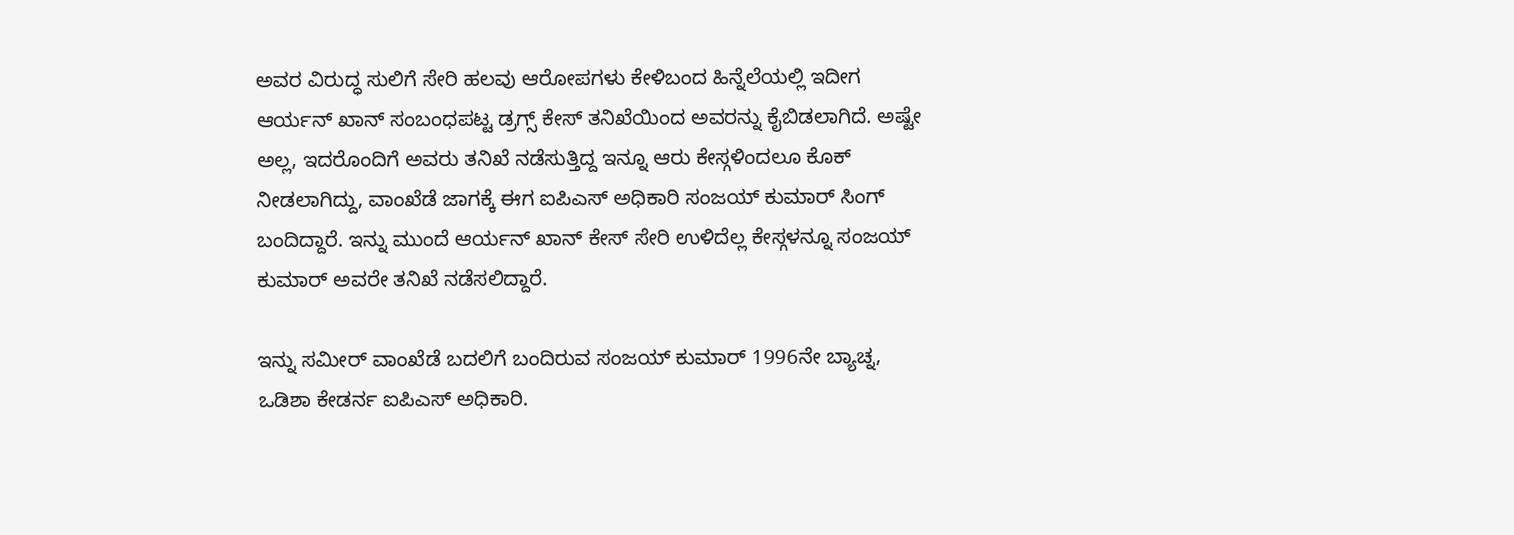ಅವರ ವಿರುದ್ಧ ಸುಲಿಗೆ ಸೇರಿ ಹಲವು ಆರೋಪಗಳು ಕೇಳಿಬಂದ ಹಿನ್ನೆಲೆಯಲ್ಲಿ ಇದೀಗ ಆರ್ಯನ್ ಖಾನ್ ಸಂಬಂಧಪಟ್ಟ ಡ್ರಗ್ಸ್ ಕೇಸ್ ತನಿಖೆಯಿಂದ ಅವರನ್ನು ಕೈಬಿಡಲಾಗಿದೆ. ಅಷ್ಟೇ ಅಲ್ಲ, ಇದರೊಂದಿಗೆ ಅವರು ತನಿಖೆ ನಡೆಸುತ್ತಿದ್ದ ಇನ್ನೂ ಆರು ಕೇಸ್ಗಳಿಂದಲೂ ಕೊಕ್ ನೀಡಲಾಗಿದ್ದು, ವಾಂಖೆಡೆ ಜಾಗಕ್ಕೆ ಈಗ ಐಪಿಎಸ್ ಅಧಿಕಾರಿ ಸಂಜಯ್ ಕುಮಾರ್ ಸಿಂಗ್ ಬಂದಿದ್ದಾರೆ. ಇನ್ನು ಮುಂದೆ ಆರ್ಯನ್ ಖಾನ್ ಕೇಸ್ ಸೇರಿ ಉಳಿದೆಲ್ಲ ಕೇಸ್ಗಳನ್ನೂ ಸಂಜಯ್ ಕುಮಾರ್ ಅವರೇ ತನಿಖೆ ನಡೆಸಲಿದ್ದಾರೆ.

ಇನ್ನು ಸಮೀರ್ ವಾಂಖೆಡೆ ಬದಲಿಗೆ ಬಂದಿರುವ ಸಂಜಯ್ ಕುಮಾರ್ 1996ನೇ ಬ್ಯಾಚ್ನ, ಒಡಿಶಾ ಕೇಡರ್ನ ಐಪಿಎಸ್ ಅಧಿಕಾರಿ.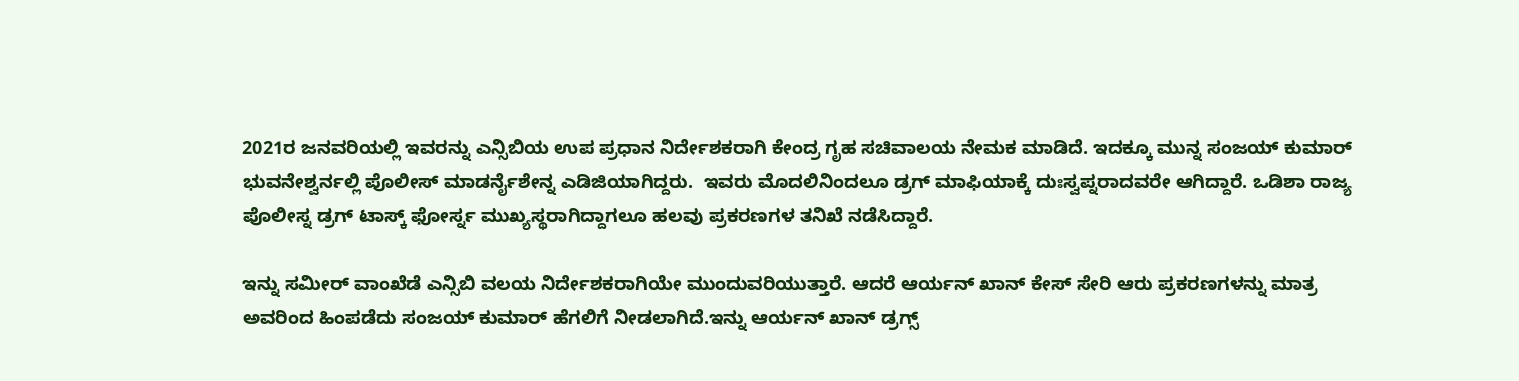2021ರ ಜನವರಿಯಲ್ಲಿ ಇವರನ್ನು ಎನ್ಸಿಬಿಯ ಉಪ ಪ್ರಧಾನ ನಿರ್ದೇಶಕರಾಗಿ ಕೇಂದ್ರ ಗೃಹ ಸಚಿವಾಲಯ ನೇಮಕ ಮಾಡಿದೆ. ಇದಕ್ಕೂ ಮುನ್ನ ಸಂಜಯ್ ಕುಮಾರ್ ಭುವನೇಶ್ವರ್ನಲ್ಲಿ ಪೊಲೀಸ್ ಮಾಡರ್ನೈಶೇನ್ನ ಎಡಿಜಿಯಾಗಿದ್ದರು.  ಇವರು ಮೊದಲಿನಿಂದಲೂ ಡ್ರಗ್ ಮಾಫಿಯಾಕ್ಕೆ ದುಃಸ್ವಪ್ನರಾದವರೇ ಆಗಿದ್ದಾರೆ. ಒಡಿಶಾ ರಾಜ್ಯ ಪೊಲೀಸ್ನ ಡ್ರಗ್ ಟಾಸ್ಕ್ ಫೋರ್ಸ್ನ ಮುಖ್ಯಸ್ಥರಾಗಿದ್ದಾಗಲೂ ಹಲವು ಪ್ರಕರಣಗಳ ತನಿಖೆ ನಡೆಸಿದ್ದಾರೆ.

ಇನ್ನು ಸಮೀರ್ ವಾಂಖೆಡೆ ಎನ್ಸಿಬಿ ವಲಯ ನಿರ್ದೇಶಕರಾಗಿಯೇ ಮುಂದುವರಿಯುತ್ತಾರೆ. ಆದರೆ ಆರ್ಯನ್ ಖಾನ್ ಕೇಸ್ ಸೇರಿ ಆರು ಪ್ರಕರಣಗಳನ್ನು ಮಾತ್ರ ಅವರಿಂದ ಹಿಂಪಡೆದು ಸಂಜಯ್ ಕುಮಾರ್ ಹೆಗಲಿಗೆ ನೀಡಲಾಗಿದೆ.ಇನ್ನು ಆರ್ಯನ್ ಖಾನ್ ಡ್ರಗ್ಸ್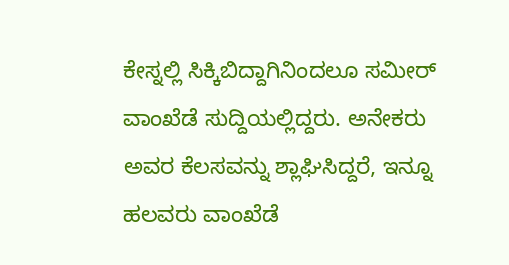ಕೇಸ್ನಲ್ಲಿ ಸಿಕ್ಕಿಬಿದ್ದಾಗಿನಿಂದಲೂ ಸಮೀರ್ ವಾಂಖೆಡೆ ಸುದ್ದಿಯಲ್ಲಿದ್ದರು. ಅನೇಕರು ಅವರ ಕೆಲಸವನ್ನು ಶ್ಲಾಘಿಸಿದ್ದರೆ, ಇನ್ನೂ ಹಲವರು ವಾಂಖೆಡೆ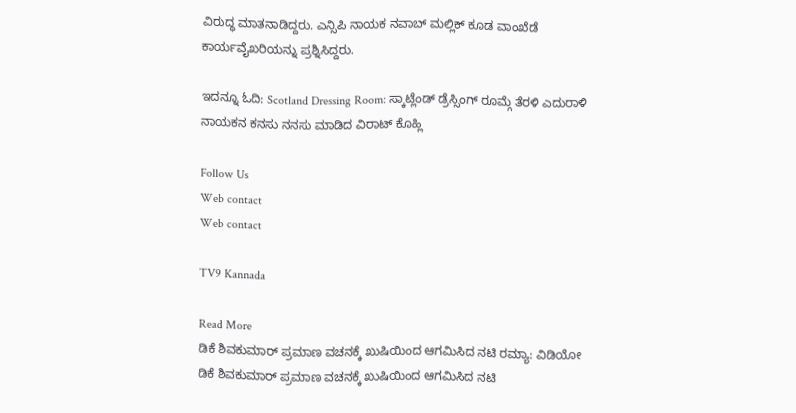ವಿರುದ್ಧ ಮಾತನಾಡಿದ್ದರು. ಎನ್ಸಿಪಿ ನಾಯಕ ನವಾಬ್ ಮಲ್ಲಿಕ್ ಕೂಡ ವಾಂಖೆಡೆ ಕಾರ್ಯವೈಖರಿಯನ್ನು ಪ್ರಶ್ನಿಸಿದ್ದರು.

ಇದನ್ನೂ ಓದಿ: Scotland Dressing Room: ಸ್ಕಾಟ್ಲೆಂಡ್ ಡ್ರೆಸ್ಸಿಂಗ್ ರೂಮ್ಗೆ ತೆರಳಿ ಎದುರಾಳಿ ನಾಯಕನ ಕನಸು ನನಸು ಮಾಡಿದ ವಿರಾಟ್ ಕೊಹ್ಲಿ

Follow Us
Web contact
Web contact

TV9 Kannada

Read More
ಡಿಕೆ ಶಿವಕುಮಾರ್ ಪ್ರಮಾಣ ವಚನಕ್ಕೆ ಖುಷಿಯಿಂದ ಆಗಮಿಸಿದ ನಟಿ ರಮ್ಯಾ: ವಿಡಿಯೋ
ಡಿಕೆ ಶಿವಕುಮಾರ್ ಪ್ರಮಾಣ ವಚನಕ್ಕೆ ಖುಷಿಯಿಂದ ಆಗಮಿಸಿದ ನಟಿ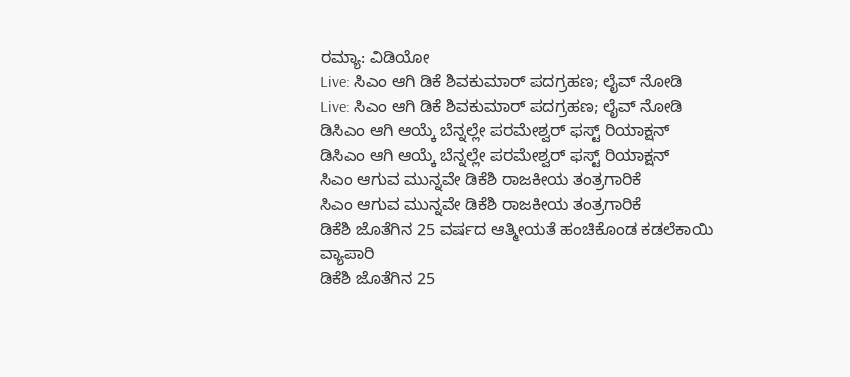ರಮ್ಯಾ: ವಿಡಿಯೋ
Live: ಸಿಎಂ ಆಗಿ ಡಿಕೆ ಶಿವಕುಮಾರ್ ಪದಗ್ರಹಣ; ಲೈವ್ ನೋಡಿ
Live: ಸಿಎಂ ಆಗಿ ಡಿಕೆ ಶಿವಕುಮಾರ್ ಪದಗ್ರಹಣ; ಲೈವ್ ನೋಡಿ
ಡಿಸಿಎಂ ಆಗಿ ಆಯ್ಕೆ ಬೆನ್ನಲ್ಲೇ ಪರಮೇಶ್ವರ್ ಫಸ್ಟ್ ರಿಯಾಕ್ಷನ್
ಡಿಸಿಎಂ ಆಗಿ ಆಯ್ಕೆ ಬೆನ್ನಲ್ಲೇ ಪರಮೇಶ್ವರ್ ಫಸ್ಟ್ ರಿಯಾಕ್ಷನ್
ಸಿಎಂ ಆಗುವ ಮುನ್ನವೇ ಡಿಕೆಶಿ ರಾಜಕೀಯ ತಂತ್ರಗಾರಿಕೆ
ಸಿಎಂ ಆಗುವ ಮುನ್ನವೇ ಡಿಕೆಶಿ ರಾಜಕೀಯ ತಂತ್ರಗಾರಿಕೆ
ಡಿಕೆಶಿ ಜೊತೆಗಿನ 25 ವರ್ಷದ ಆತ್ಮೀಯತೆ ಹಂಚಿಕೊಂಡ ಕಡಲೆಕಾಯಿ ವ್ಯಾಪಾರಿ
ಡಿಕೆಶಿ ಜೊತೆಗಿನ 25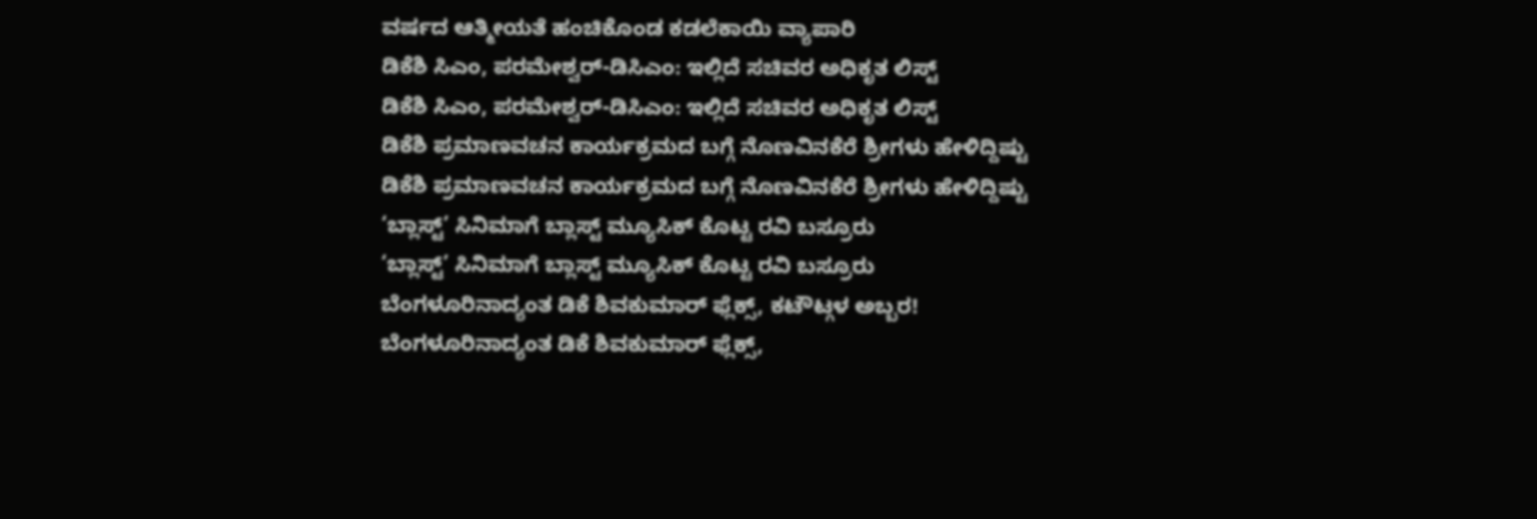ವರ್ಷದ ಆತ್ಮೀಯತೆ ಹಂಚಿಕೊಂಡ ಕಡಲೆಕಾಯಿ ವ್ಯಾಪಾರಿ
ಡಿಕೆಶಿ ಸಿಎಂ, ಪರಮೇಶ್ವರ್-ಡಿಸಿಎಂ: ಇಲ್ಲಿದೆ ಸಚಿವರ ಅಧಿಕೃತ ಲಿಸ್ಟ್
ಡಿಕೆಶಿ ಸಿಎಂ, ಪರಮೇಶ್ವರ್-ಡಿಸಿಎಂ: ಇಲ್ಲಿದೆ ಸಚಿವರ ಅಧಿಕೃತ ಲಿಸ್ಟ್
ಡಿಕೆಶಿ ಪ್ರಮಾಣವಚನ ಕಾರ್ಯಕ್ರಮದ ಬಗ್ಗೆ ನೊಣವಿನಕೆರೆ ಶ್ರೀಗಳು ಹೇಳಿದ್ದಿಷ್ಟು
ಡಿಕೆಶಿ ಪ್ರಮಾಣವಚನ ಕಾರ್ಯಕ್ರಮದ ಬಗ್ಗೆ ನೊಣವಿನಕೆರೆ ಶ್ರೀಗಳು ಹೇಳಿದ್ದಿಷ್ಟು
‘ಬ್ಲಾಸ್ಟ್’ ಸಿನಿಮಾಗೆ ಬ್ಲಾಸ್ಟ್ ಮ್ಯೂಸಿಕ್ ಕೊಟ್ಟ ರವಿ ಬಸ್ರೂರು
‘ಬ್ಲಾಸ್ಟ್’ ಸಿನಿಮಾಗೆ ಬ್ಲಾಸ್ಟ್ ಮ್ಯೂಸಿಕ್ ಕೊಟ್ಟ ರವಿ ಬಸ್ರೂರು
ಬೆಂಗಳೂರಿನಾದ್ಯಂತ ಡಿಕೆ ಶಿವಕುಮಾರ್ ಫ್ಲೆಕ್ಸ್, ಕಟೌಟ್ಗಳ ಅಬ್ಬರ!
ಬೆಂಗಳೂರಿನಾದ್ಯಂತ ಡಿಕೆ ಶಿವಕುಮಾರ್ ಫ್ಲೆಕ್ಸ್,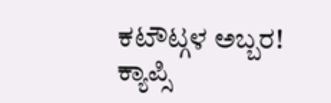ಕಟೌಟ್ಗಳ ಅಬ್ಬರ!
ಕ್ಯಾಪ್ಸಿ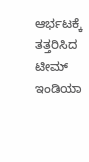ಆರ್ಭಟಕ್ಕೆ ತತ್ತರಿಸಿದ ಟೀಮ್ ಇಂಡಿಯಾ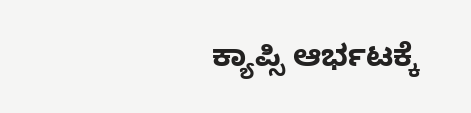ಕ್ಯಾಪ್ಸಿ ಆರ್ಭಟಕ್ಕೆ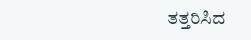ತತ್ತರಿಸಿದ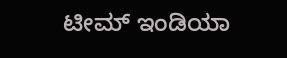ಟೀಮ್ ಇಂಡಿಯಾ